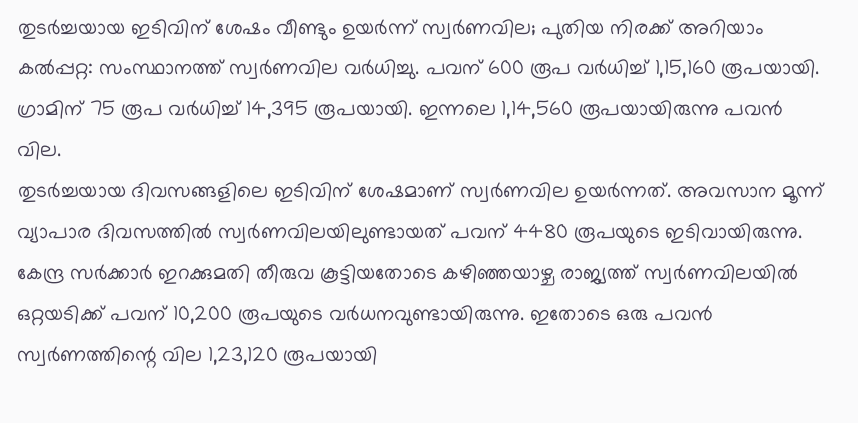തുടർച്ചയായ ഇടിവിന് ശേഷം വീണ്ടും ഉയർന്ന് സ്വർണവില; പുതിയ നിരക്ക് അറിയാം
കൽപ്പറ്റ: സംസ്ഥാനത്ത് സ്വർണവില വർധിച്ചു. പവന് 600 രൂപ വർധിച്ച് 1,15,160 രൂപയായി. ഗ്രാമിന് 75 രൂപ വർധിച്ച് 14,395 രൂപയായി. ഇന്നലെ 1,14,560 രൂപയായിരുന്നു പവൻ വില.
തുടർച്ചയായ ദിവസങ്ങളിലെ ഇടിവിന് ശേഷമാണ് സ്വർണവില ഉയർന്നത്. അവസാന മൂന്ന് വ്യാപാര ദിവസത്തിൽ സ്വർണവിലയിലുണ്ടായത് പവന് 4480 രൂപയുടെ ഇടിവായിരുന്നു. കേന്ദ്ര സർക്കാർ ഇറക്കുമതി തീരുവ കൂട്ടിയതോടെ കഴിഞ്ഞയാഴ്ച രാജ്യത്ത് സ്വർണവിലയിൽ ഒറ്റയടിക്ക് പവന് 10,200 രൂപയുടെ വർധനവുണ്ടായിരുന്നു. ഇതോടെ ഒരു പവൻ സ്വർണത്തിന്റെ വില 1,23,120 രൂപയായി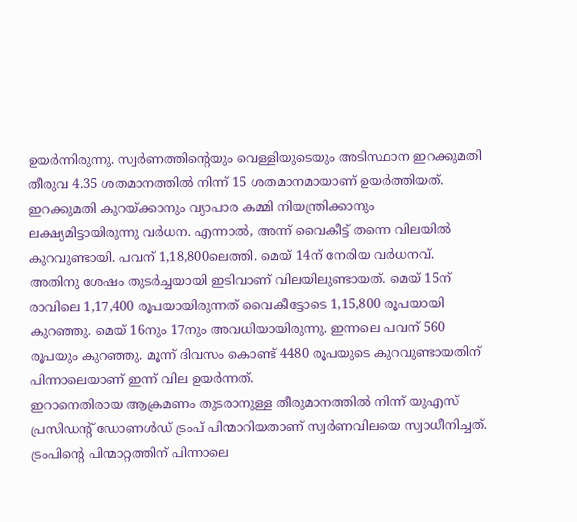ഉയർന്നിരുന്നു. സ്വർണത്തിന്റെയും വെള്ളിയുടെയും അടിസ്ഥാന ഇറക്കുമതി തീരുവ 4.35 ശതമാനത്തിൽ നിന്ന് 15 ശതമാനമായാണ് ഉയർത്തിയത്.
ഇറക്കുമതി കുറയ്ക്കാനും വ്യാപാര കമ്മി നിയന്ത്രിക്കാനും ലക്ഷ്യമിട്ടായിരുന്നു വർധന. എന്നാൽ, അന്ന് വൈകീട്ട് തന്നെ വിലയിൽ കുറവുണ്ടായി. പവന് 1,18,800ലെത്തി. മെയ് 14ന് നേരിയ വർധനവ്. അതിനു ശേഷം തുടർച്ചയായി ഇടിവാണ് വിലയിലുണ്ടായത്. മെയ് 15ന് രാവിലെ 1,17,400 രൂപയായിരുന്നത് വൈകീട്ടോടെ 1,15,800 രൂപയായി കുറഞ്ഞു. മെയ് 16നും 17നും അവധിയായിരുന്നു. ഇന്നലെ പവന് 560 രൂപയും കുറഞ്ഞു. മൂന്ന് ദിവസം കൊണ്ട് 4480 രൂപയുടെ കുറവുണ്ടായതിന് പിന്നാലെയാണ് ഇന്ന് വില ഉയർന്നത്.
ഇറാനെതിരായ ആക്രമണം തുടരാനുള്ള തീരുമാനത്തിൽ നിന്ന് യുഎസ് പ്രസിഡന്റ് ഡോണൾഡ് ട്രംപ് പിന്മാറിയതാണ് സ്വർണവിലയെ സ്വാധീനിച്ചത്. ട്രംപിന്റെ പിന്മാറ്റത്തിന് പിന്നാലെ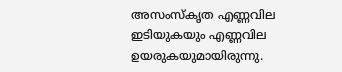അസംസ്കൃത എണ്ണവില ഇടിയുകയും എണ്ണവില ഉയരുകയുമായിരുന്നു.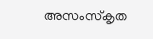അസംസ്കൃത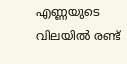എണ്ണയുടെ വിലയിൽ രണ്ട്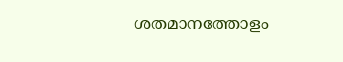ശതമാനത്തോളം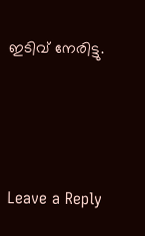ഇടിവ് നേരിട്ടു.





Leave a Reply